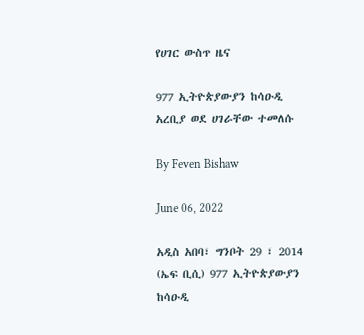የሀገር ውስጥ ዜና

977 ኢትዮጵያውያን ከሳዑዲ አረቢያ ወደ ሀገራቸው ተመለሱ

By Feven Bishaw

June 06, 2022

አዲስ አበባ፣ ግንቦት 29 ፣ 2014 (ኤፍ ቢሲ) 977 ኢትዮጵያውያን ከሳዑዲ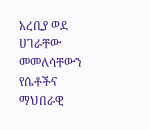አረቢያ ወደ ሀገራቸው መመለሳቸውን የሴቶችና ማህበራዊ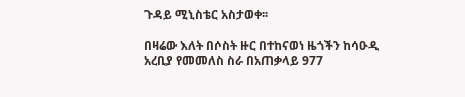ጉዳይ ሚኒስቴር አስታወቀ፡፡

በዛሬው እለት በሶስት ዙር በተከናወነ ዜጎችን ከሳዑዲ አረቢያ የመመለስ ስራ በአጠቃላይ 977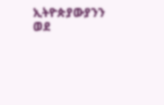ኢትዮጵያውያንን ወደ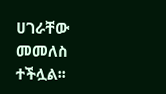ሀገራቸው መመለስ ተችሏል፡፡